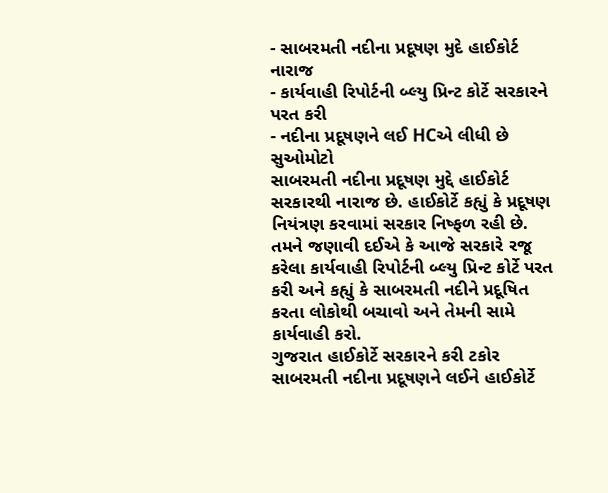- સાબરમતી નદીના પ્રદૂષણ મુદે હાઈકોર્ટ નારાજ
- કાર્યવાહી રિપોર્ટની બ્લ્યુ પ્રિન્ટ કોર્ટે સરકારને પરત કરી
- નદીના પ્રદૂષણને લઈ HCએ લીધી છે સુઓમોટો
સાબરમતી નદીના પ્રદૂષણ મુદ્દે હાઈકોર્ટ સરકારથી નારાજ છે. હાઈકોર્ટે કહ્યું કે પ્રદૂષણ નિયંત્રણ કરવામાં સરકાર નિષ્ફળ રહી છે. તમને જણાવી દઈએ કે આજે સરકારે રજૂ કરેલા કાર્યવાહી રિપોર્ટની બ્લ્યુ પ્રિન્ટ કોર્ટે પરત કરી અને કહ્યું કે સાબરમતી નદીને પ્રદૂષિત કરતા લોકોથી બચાવો અને તેમની સામે કાર્યવાહી કરો.
ગુજરાત હાઈકોર્ટે સરકારને કરી ટકોર
સાબરમતી નદીના પ્રદૂષણને લઈને હાઈકોર્ટે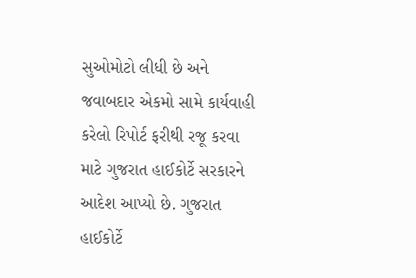સુઓમોટો લીધી છે અને જવાબદાર એકમો સામે કાર્યવાહી કરેલો રિપોર્ટ ફરીથી રજૂ કરવા માટે ગુજરાત હાઈકોર્ટે સરકારને આદેશ આપ્યો છે. ગુજરાત હાઈકોર્ટે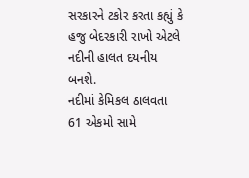સરકારને ટકોર કરતા કહ્યું કે હજુ બેદરકારી રાખો એટલે નદીની હાલત દયનીય બનશે.
નદીમાં કેમિકલ ઠાલવતા 61 એકમો સામે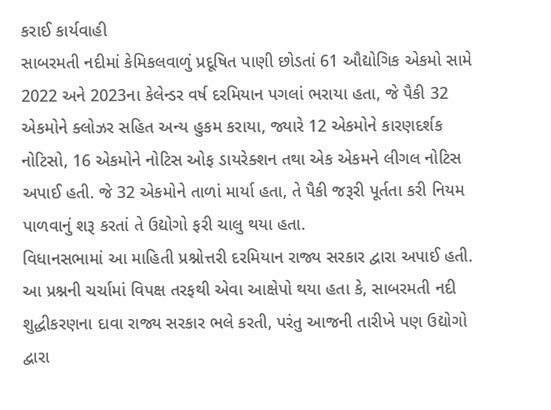કરાઈ કાર્યવાહી
સાબરમતી નદીમાં કેમિકલવાળું પ્રદૂષિત પાણી છોડતાં 61 ઔદ્યોગિક એકમો સામે 2022 અને 2023ના કેલેન્ડર વર્ષ દરમિયાન પગલાં ભરાયા હતા, જે પૈકી 32 એકમોને ક્લોઝર સહિત અન્ય હુકમ કરાયા, જ્યારે 12 એકમોને કારણદર્શક નોટિસો, 16 એકમોને નોટિસ ઓફ ડાયરેક્શન તથા એક એકમને લીગલ નોટિસ અપાઈ હતી. જે 32 એકમોને તાળાં માર્યા હતા, તે પૈકી જરૂરી પૂર્તતા કરી નિયમ પાળવાનું શરૂ કરતાં તે ઉદ્યોગો ફરી ચાલુ થયા હતા.
વિધાનસભામાં આ માહિતી પ્રશ્નોત્તરી દરમિયાન રાજ્ય સરકાર દ્વારા અપાઈ હતી. આ પ્રશ્નની ચર્ચામાં વિપક્ષ તરફથી એવા આક્ષેપો થયા હતા કે, સાબરમતી નદી શુદ્ધીકરણના દાવા રાજ્ય સરકાર ભલે કરતી, પરંતુ આજની તારીખે પણ ઉદ્યોગો દ્વારા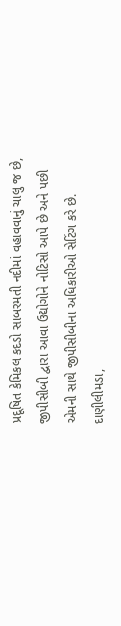પ્રદૂષિત કેમિકલ કદડો સાબરમતી નદીમાં વહાવવાનું ચાલુ જ છે, જીપીસીબી દ્વારા આવા ઉદ્યોગોને નોટિસો આપે છે અને પછી એમની સાથે જીપીસીબીના અધિકારીઓ સેટિંગ કરે છે. દાણીલીમડા,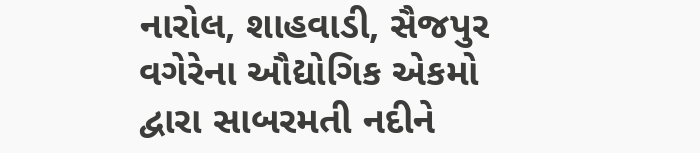નારોલ, શાહવાડી, સૈજપુર વગેરેના ઔદ્યોગિક એકમો દ્વારા સાબરમતી નદીને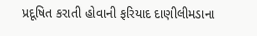પ્રદૂષિત કરાતી હોવાની ફરિયાદ દાણીલીમડાના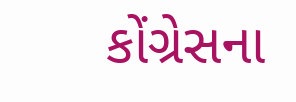કોંગ્રેસના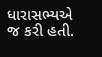ધારાસભ્યએ જ કરી હતી.